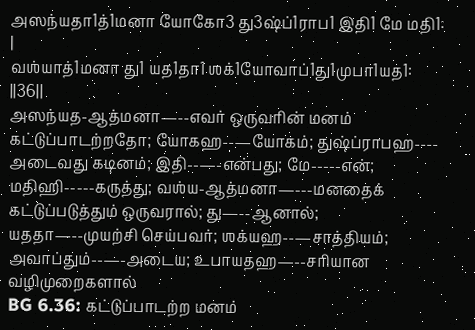அஸந்யதா1த்1மனா யோகோ3 து3ஷ்ப்1ராப1 இதி1 மே மதி1: |
வஶ்யாத்1மனா து1 யத1தா1 ஶக்1யோவாப்1து1முபா1யத1: ||36||
அஸந்யத-ஆத்மனா—--எவர் ஒருவரின் மனம் கட்டுப்பாடற்றதோ; யோகஹ--—யோகம்; துஷ்ப்ராபஹ---- அடைவது கடினம்; இதி--—-என்பது; மே-----என்; மதிஹி-----கருத்து; வஶ்ய-ஆத்மனா—---மனதைக் கட்டுப்படுத்தும் ஒருவரால்; து—--ஆனால்; யததா—--முயற்சி செய்பவர்; ஶக்யஹ--—சாத்தியம்; அவாப்தும்--—-அடைய; உபாயதஹ—--சரியான வழிமுறைகளால்
BG 6.36: கட்டுப்பாடற்ற மனம்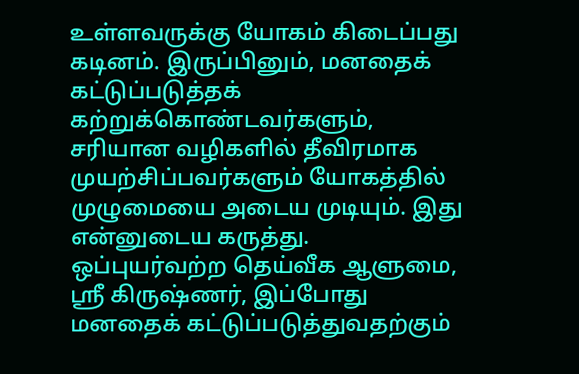உள்ளவருக்கு யோகம் கிடைப்பது கடினம். இருப்பினும், மனதைக் கட்டுப்படுத்தக் கற்றுக்கொண்டவர்களும், சரியான வழிகளில் தீவிரமாக முயற்சிப்பவர்களும் யோகத்தில் முழுமையை அடைய முடியும். இது என்னுடைய கருத்து.
ஒப்புயர்வற்ற தெய்வீக ஆளுமை, ஸ்ரீ கிருஷ்ணர், இப்போது மனதைக் கட்டுப்படுத்துவதற்கும்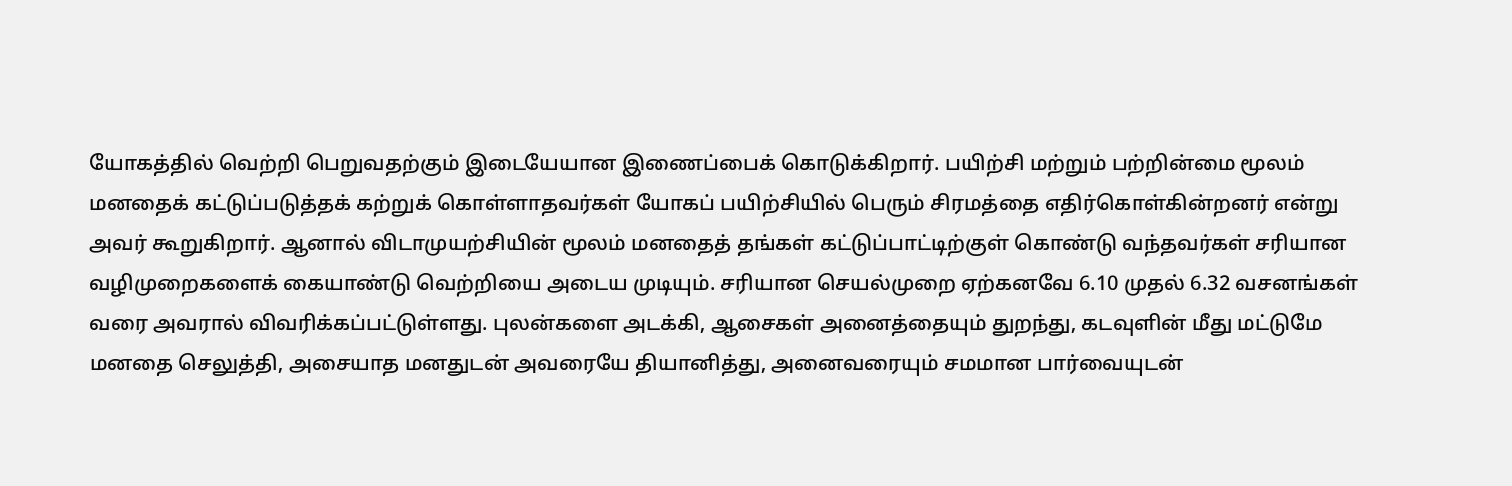யோகத்தில் வெற்றி பெறுவதற்கும் இடையேயான இணைப்பைக் கொடுக்கிறார். பயிற்சி மற்றும் பற்றின்மை மூலம் மனதைக் கட்டுப்படுத்தக் கற்றுக் கொள்ளாதவர்கள் யோகப் பயிற்சியில் பெரும் சிரமத்தை எதிர்கொள்கின்றனர் என்று அவர் கூறுகிறார். ஆனால் விடாமுயற்சியின் மூலம் மனதைத் தங்கள் கட்டுப்பாட்டிற்குள் கொண்டு வந்தவர்கள் சரியான வழிமுறைகளைக் கையாண்டு வெற்றியை அடைய முடியும். சரியான செயல்முறை ஏற்கனவே 6.10 முதல் 6.32 வசனங்கள் வரை அவரால் விவரிக்கப்பட்டுள்ளது. புலன்களை அடக்கி, ஆசைகள் அனைத்தையும் துறந்து, கடவுளின் மீது மட்டுமே மனதை செலுத்தி, அசையாத மனதுடன் அவரையே தியானித்து, அனைவரையும் சமமான பார்வையுடன்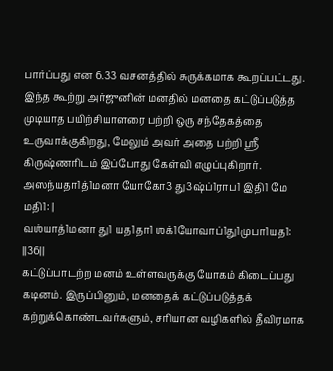பார்ப்பது என 6.33 வசனத்தில் சுருக்கமாக கூறப்பட்டது.
இந்த கூற்று அர்ஜுனின் மனதில் மனதை கட்டுப்படுத்த முடியாத பயிற்சியாளரை பற்றி ஒரு சந்தேகத்தை உருவாக்குகிறது, மேலும் அவர் அதை பற்றி ஸ்ரீ கிருஷ்ணரிடம் இப்போது கேள்வி எழுப்புகிறார்.
அஸந்யதா1த்1மனா யோகோ3 து3ஷ்ப்1ராப1 இதி1 மே மதி1: |
வஶ்யாத்1மனா து1 யத1தா1 ஶக்1யோவாப்1து1முபா1யத1: ||36||
கட்டுப்பாடற்ற மனம் உள்ளவருக்கு யோகம் கிடைப்பது கடினம். இருப்பினும், மனதைக் கட்டுப்படுத்தக் கற்றுக்கொண்டவர்களும், சரியான வழிகளில் தீவிரமாக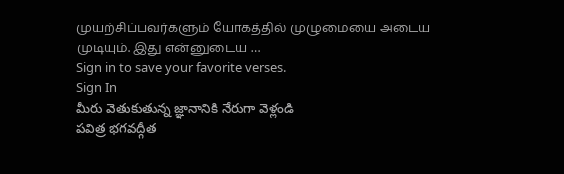முயற்சிப்பவர்களும் யோகத்தில் முழுமையை அடைய முடியும். இது என்னுடைய …
Sign in to save your favorite verses.
Sign In
మీరు వెతుకుతున్న జ్ఞానానికి నేరుగా వెళ్లండి
పవిత్ర భగవద్గీత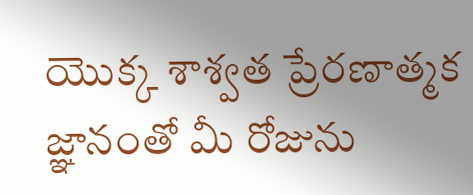యొక్క శాశ్వత ప్రేరణాత్మక జ్ఞానంతో మీ రోజును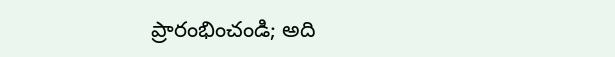ప్రారంభించండి; అది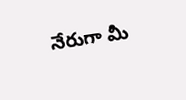నేరుగా మీ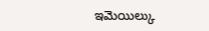ఇమెయిల్కు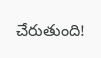చేరుతుంది!